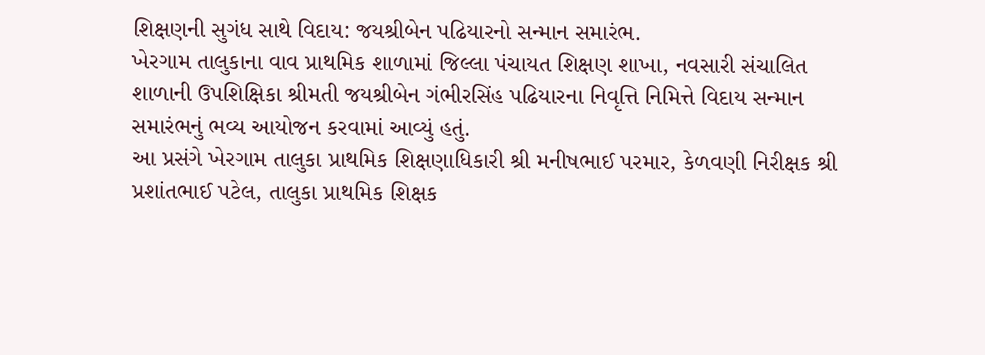શિક્ષણની સુગંધ સાથે વિદાય: જયશ્રીબેન પઢિયારનો સન્માન સમારંભ.
ખેરગામ તાલુકાના વાવ પ્રાથમિક શાળામાં જિલ્લા પંચાયત શિક્ષણ શાખા, નવસારી સંચાલિત શાળાની ઉપશિક્ષિકા શ્રીમતી જયશ્રીબેન ગંભીરસિંહ પઢિયારના નિવૃત્તિ નિમિત્તે વિદાય સન્માન સમારંભનું ભવ્ય આયોજન કરવામાં આવ્યું હતું.
આ પ્રસંગે ખેરગામ તાલુકા પ્રાથમિક શિક્ષણાધિકારી શ્રી મનીષભાઈ પરમાર, કેળવણી નિરીક્ષક શ્રી પ્રશાંતભાઈ પટેલ, તાલુકા પ્રાથમિક શિક્ષક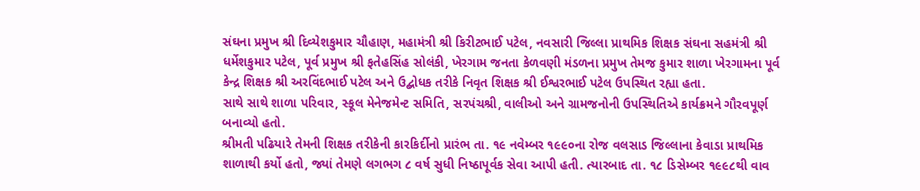સંઘના પ્રમુખ શ્રી દિવ્યેશકુમાર ચૌહાણ, મહામંત્રી શ્રી કિરીટભાઈ પટેલ, નવસારી જિલ્લા પ્રાથમિક શિક્ષક સંઘના સહમંત્રી શ્રી ધર્મેશકુમાર પટેલ, પૂર્વ પ્રમુખ શ્રી ફતેહસિંહ સોલંકી, ખેરગામ જનતા કેળવણી મંડળના પ્રમુખ તેમજ કુમાર શાળા ખેરગામના પૂર્વ કેન્દ્ર શિક્ષક શ્રી અરવિંદભાઈ પટેલ અને ઉદ્બોધક તરીકે નિવૃત શિક્ષક શ્રી ઈશ્વરભાઈ પટેલ ઉપસ્થિત રહ્યા હતા.
સાથે સાથે શાળા પરિવાર, સ્કૂલ મેનેજમેન્ટ સમિતિ, સરપંચશ્રી, વાલીઓ અને ગ્રામજનોની ઉપસ્થિતિએ કાર્યક્રમને ગૌરવપૂર્ણ બનાવ્યો હતો.
શ્રીમતી પઢિયારે તેમની શિક્ષક તરીકેની કારકિર્દીનો પ્રારંભ તા. ૧૯ નવેમ્બર ૧૯૯૦ના રોજ વલસાડ જિલ્લાના કેવાડા પ્રાથમિક શાળાથી કર્યો હતો, જ્યાં તેમણે લગભગ ૮ વર્ષ સુધી નિષ્ઠાપૂર્વક સેવા આપી હતી. ત્યારબાદ તા. ૧૮ ડિસેમ્બર ૧૯૯૮થી વાવ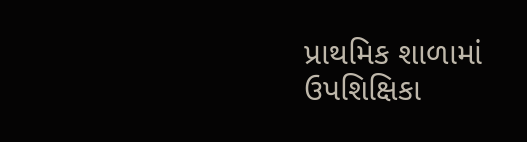પ્રાથમિક શાળામાં ઉપશિક્ષિકા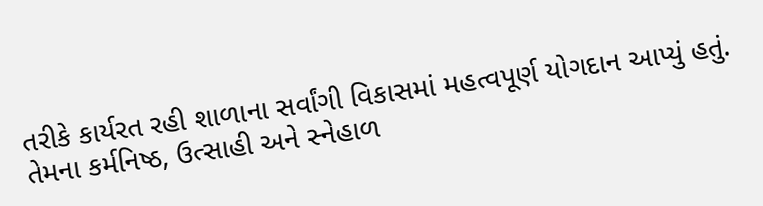તરીકે કાર્યરત રહી શાળાના સર્વાંગી વિકાસમાં મહત્વપૂર્ણ યોગદાન આપ્યું હતું.
તેમના કર્મનિષ્ઠ, ઉત્સાહી અને સ્નેહાળ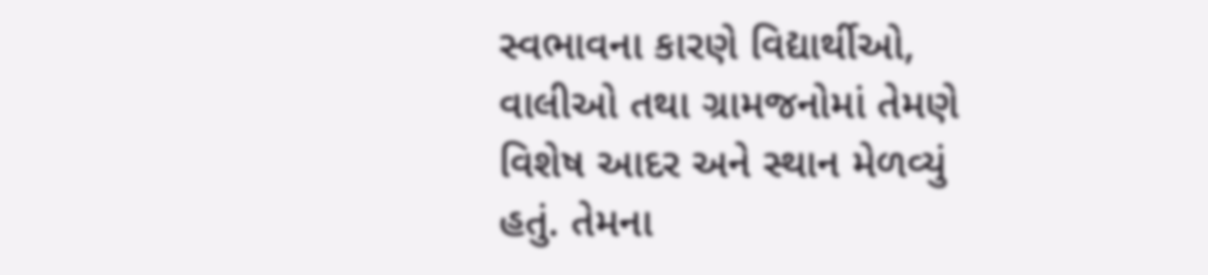સ્વભાવના કારણે વિદ્યાર્થીઓ, વાલીઓ તથા ગ્રામજનોમાં તેમણે વિશેષ આદર અને સ્થાન મેળવ્યું હતું. તેમના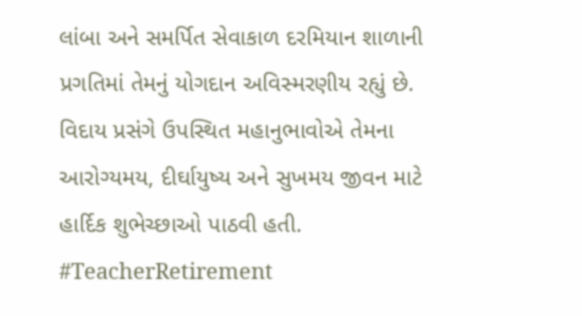લાંબા અને સમર્પિત સેવાકાળ દરમિયાન શાળાની પ્રગતિમાં તેમનું યોગદાન અવિસ્મરણીય રહ્યું છે.
વિદાય પ્રસંગે ઉપસ્થિત મહાનુભાવોએ તેમના આરોગ્યમય, દીર્ઘાયુષ્ય અને સુખમય જીવન માટે હાર્દિક શુભેચ્છાઓ પાઠવી હતી.
#TeacherRetirement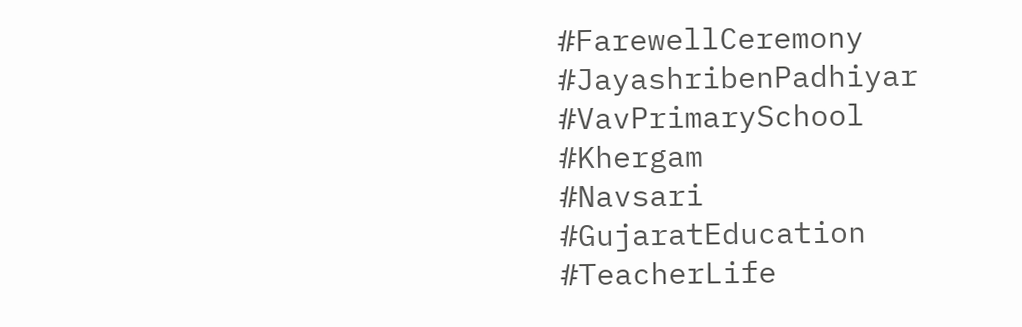#FarewellCeremony
#JayashribenPadhiyar
#VavPrimarySchool
#Khergam
#Navsari
#GujaratEducation
#TeacherLife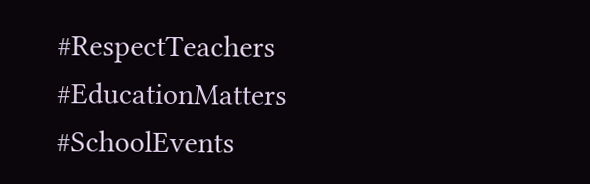#RespectTeachers
#EducationMatters
#SchoolEvents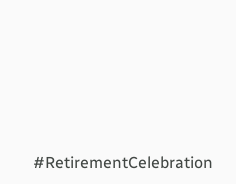#RetirementCelebration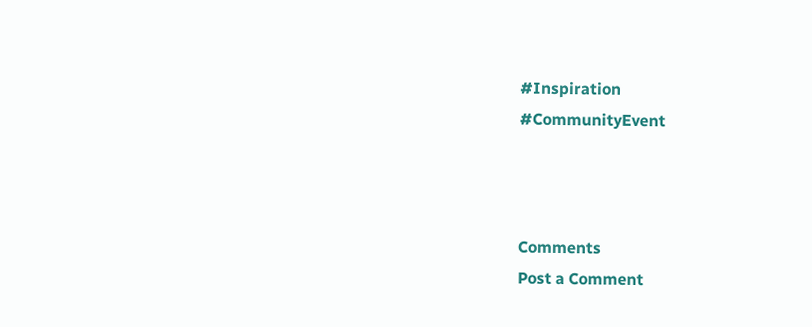#Inspiration
#CommunityEvent



Comments
Post a Comment